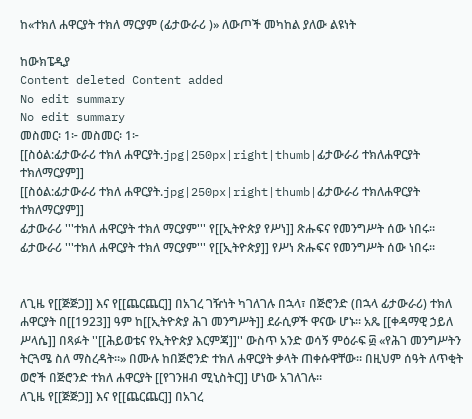ከ«ተክለ ሐዋርያት ተክለ ማርያም (ፊታውራሪ )» ለውጦች መካከል ያለው ልዩነት

ከውክፔዲያ
Content deleted Content added
No edit summary
No edit summary
መስመር፡ 1፦ መስመር፡ 1፦
[[ስዕል:ፊታውራሪ ተክለ ሐዋርያት.jpg|250px|right|thumb|ፊታውራሪ ተክለሐዋርያት ተክለማርያም]]
[[ስዕል:ፊታውራሪ ተክለ ሐዋርያት.jpg|250px|right|thumb|ፊታውራሪ ተክለሐዋርያት ተክለማርያም]]
ፊታውራሪ '''ተክለ ሐዋርያት ተክለ ማርያም''' የ[[ኢትዮጵያ የሥነ]] ጽሑፍና የመንግሥት ሰው ነበሩ።
ፊታውራሪ '''ተክለ ሐዋርያት ተክለ ማርያም''' የ[[ኢትዮጵያ]] የሥነ ጽሑፍና የመንግሥት ሰው ነበሩ።


ለጊዜ የ[[ጅጅጋ]] እና የ[[ጨርጨር]] በአገረ ገዥነት ካገለገሉ በኋላ፣ በጅሮንድ (በኋላ ፊታውራሪ) ተክለ ሐዋርያት በ[[1923]] ዓም ከ[[ኢትዮጵያ ሕገ መንግሥት]] ደራሲዎች ዋናው ሆኑ። አጼ [[ቀዳማዊ ኃይለ ሥላሴ]] በጻፉት ''[[ሕይወቴና የኢትዮጵያ እርምጃ]]'' ውስጥ አንድ ወሳኝ ምዕራፍ ፴ «የሕገ መንግሥትን ትርጓሜ ስለ ማስረዳት።» በሙሉ ከበጅሮንድ ተክለ ሐዋርያት ቃላት ጠቀሱዋቸው። በዚህም ሰዓት ለጥቂት ወሮች በጅሮንድ ተክለ ሐዋርያት [[የገንዘብ ሚኒስትር]] ሆነው አገለገሉ።
ለጊዜ የ[[ጅጅጋ]] እና የ[[ጨርጨር]] በአገረ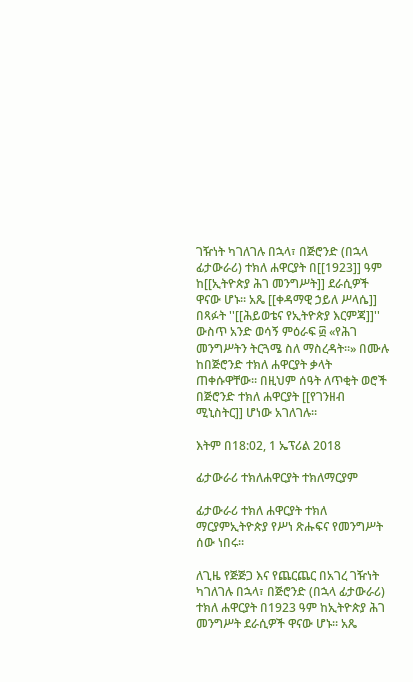ገዥነት ካገለገሉ በኋላ፣ በጅሮንድ (በኋላ ፊታውራሪ) ተክለ ሐዋርያት በ[[1923]] ዓም ከ[[ኢትዮጵያ ሕገ መንግሥት]] ደራሲዎች ዋናው ሆኑ። አጼ [[ቀዳማዊ ኃይለ ሥላሴ]] በጻፉት ''[[ሕይወቴና የኢትዮጵያ እርምጃ]]'' ውስጥ አንድ ወሳኝ ምዕራፍ ፴ «የሕገ መንግሥትን ትርጓሜ ስለ ማስረዳት።» በሙሉ ከበጅሮንድ ተክለ ሐዋርያት ቃላት ጠቀሱዋቸው። በዚህም ሰዓት ለጥቂት ወሮች በጅሮንድ ተክለ ሐዋርያት [[የገንዘብ ሚኒስትር]] ሆነው አገለገሉ።

እትም በ18:02, 1 ኤፕሪል 2018

ፊታውራሪ ተክለሐዋርያት ተክለማርያም

ፊታውራሪ ተክለ ሐዋርያት ተክለ ማርያምኢትዮጵያ የሥነ ጽሑፍና የመንግሥት ሰው ነበሩ።

ለጊዜ የጅጅጋ እና የጨርጨር በአገረ ገዥነት ካገለገሉ በኋላ፣ በጅሮንድ (በኋላ ፊታውራሪ) ተክለ ሐዋርያት በ1923 ዓም ከኢትዮጵያ ሕገ መንግሥት ደራሲዎች ዋናው ሆኑ። አጼ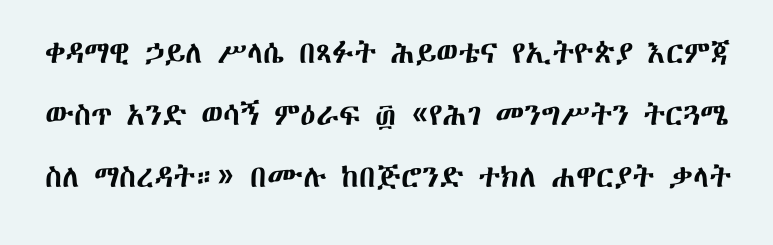ቀዳማዊ ኃይለ ሥላሴ በጻፉት ሕይወቴና የኢትዮጵያ እርምጃ ውስጥ አንድ ወሳኝ ምዕራፍ ፴ «የሕገ መንግሥትን ትርጓሜ ስለ ማስረዳት።» በሙሉ ከበጅሮንድ ተክለ ሐዋርያት ቃላት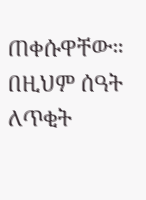ጠቀሱዋቸው። በዚህም ሰዓት ለጥቂት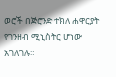ወሮች በጅሮንድ ተክለ ሐዋርያት የገንዘብ ሚኒስትር ሆነው አገለገሉ።